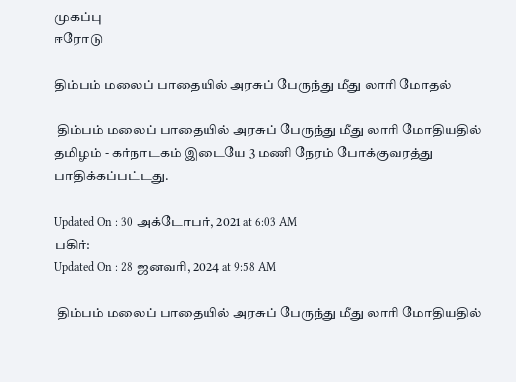முகப்பு
ஈரோடு

திம்பம் மலைப் பாதையில் அரசுப் பேருந்து மீது லாரி மோதல்

 திம்பம் மலைப் பாதையில் அரசுப் பேருந்து மீது லாரி மோதியதில் தமிழம் - கர்நாடகம் இடையே 3 மணி நேரம் போக்குவரத்து பாதிக்கப்பட்டது.

Updated On : 30 அக்டோபர், 2021 at 6:03 AM
பகிர்:
Updated On : 28 ஜனவரி, 2024 at 9:58 AM

 திம்பம் மலைப் பாதையில் அரசுப் பேருந்து மீது லாரி மோதியதில்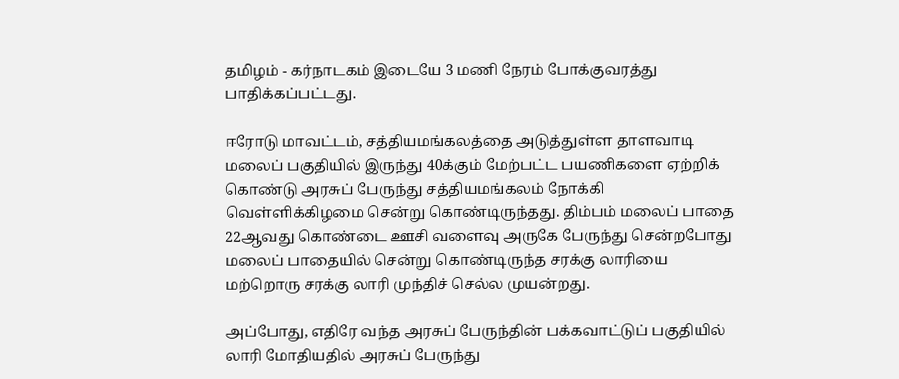தமிழம் - கர்நாடகம் இடையே 3 மணி நேரம் போக்குவரத்து பாதிக்கப்பட்டது.

ஈரோடு மாவட்டம், சத்தியமங்கலத்தை அடுத்துள்ள தாளவாடி மலைப் பகுதியில் இருந்து 40க்கும் மேற்பட்ட பயணிகளை ஏற்றிக் கொண்டு அரசுப் பேருந்து சத்தியமங்கலம் நோக்கி வெள்ளிக்கிழமை சென்று கொண்டிருந்தது. திம்பம் மலைப் பாதை 22ஆவது கொண்டை ஊசி வளைவு அருகே பேருந்து சென்றபோது மலைப் பாதையில் சென்று கொண்டிருந்த சரக்கு லாரியை மற்றொரு சரக்கு லாரி முந்திச் செல்ல முயன்றது.

அப்போது, எதிரே வந்த அரசுப் பேருந்தின் பக்கவாட்டுப் பகுதியில் லாரி மோதியதில் அரசுப் பேருந்து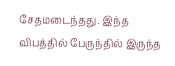சேதமடைந்தது. இந்த விபத்தில் பேருந்தில் இருந்த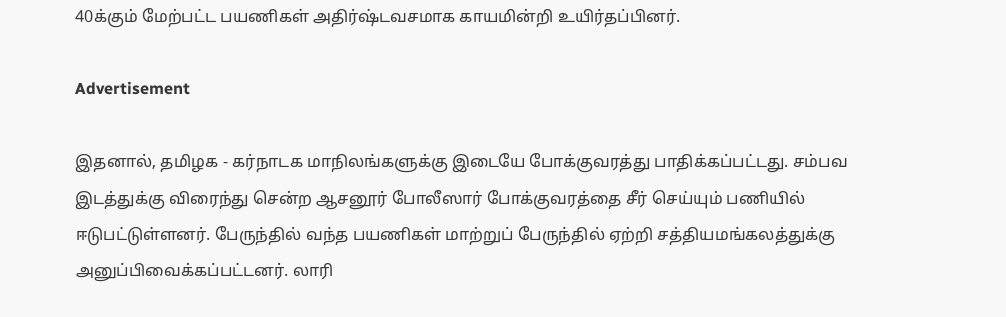40க்கும் மேற்பட்ட பயணிகள் அதிர்ஷ்டவசமாக காயமின்றி உயிர்தப்பினர்.

Advertisement

இதனால், தமிழக - கர்நாடக மாநிலங்களுக்கு இடையே போக்குவரத்து பாதிக்கப்பட்டது. சம்பவ இடத்துக்கு விரைந்து சென்ற ஆசனூர் போலீஸார் போக்குவரத்தை சீர் செய்யும் பணியில் ஈடுபட்டுள்ளனர். பேருந்தில் வந்த பயணிகள் மாற்றுப் பேருந்தில் ஏற்றி சத்தியமங்கலத்துக்கு அனுப்பிவைக்கப்பட்டனர். லாரி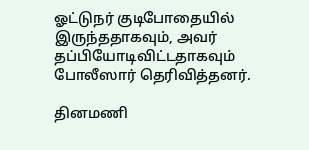ஓட்டுநர் குடிபோதையில் இருந்ததாகவும், அவர் தப்பியோடிவிட்டதாகவும் போலீஸார் தெரிவித்தனர்.

தினமணி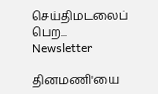செய்திமடலைப் பெற... Newsletter

தினமணி'யை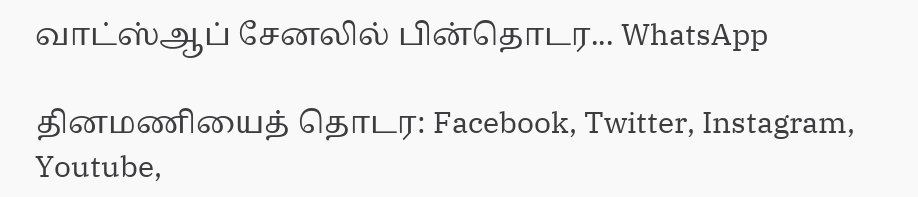வாட்ஸ்ஆப் சேனலில் பின்தொடர... WhatsApp

தினமணியைத் தொடர: Facebook, Twitter, Instagram, Youtube,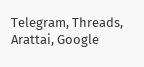Telegram, Threads, Arattai, Google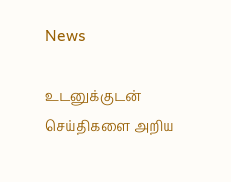News

உடனுக்குடன் செய்திகளை அறிய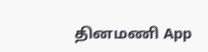தினமணி App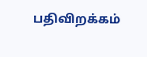பதிவிறக்கம்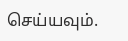செய்யவும்.